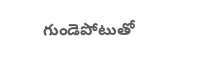గుండెపోటుతో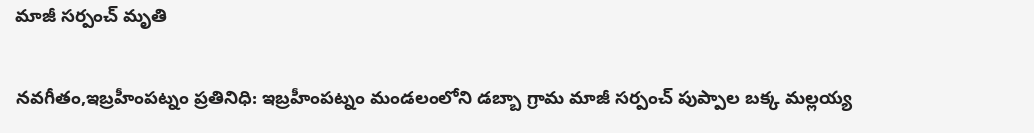మాజీ సర్పంచ్ మృతి

నవగీతం,ఇబ్రహీంపట్నం ప్రతినిధి: ఇబ్రహీంపట్నం మండలంలోని డబ్బా గ్రామ మాజీ సర్పంచ్ పుప్పాల బక్క మల్లయ్య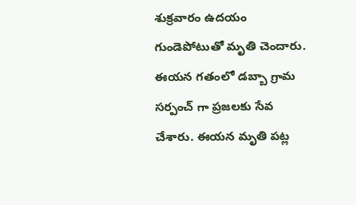శుక్రవారం ఉదయం గుండెపోటుతో మృతి చెందారు. ఈయన గతంలో డబ్బా గ్రామ సర్పంచ్ గా ప్రజలకు సేవ చేశారు. ఈయన మృతి పట్ల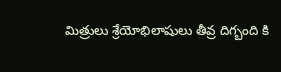మిత్రులు శ్రేయోభిలాషులు తీవ్ర దిగ్బంది కి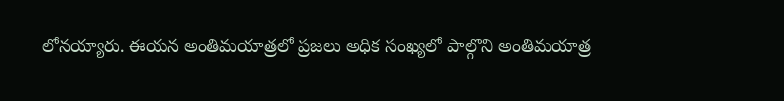లోనయ్యారు. ఈయన అంతిమయాత్రలో ప్రజలు అధిక సంఖ్యలో పాల్గొని అంతిమయాత్ర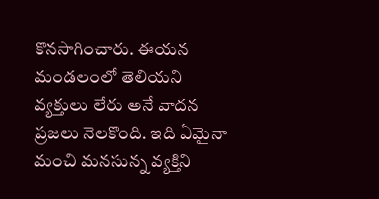కొనసాగించారు. ఈయన మండలంలో తెలియని వ్యక్తులు లేరు అనే వాదన ప్రజలు నెలకొంది. ఇది ఏమైనా మంచి మనసున్న వ్యక్తిని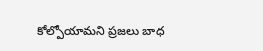కోల్పోయామని ప్రజలు బాధ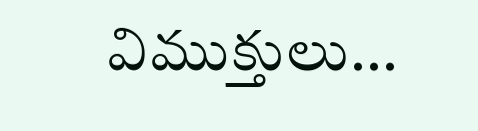విముక్తులు...